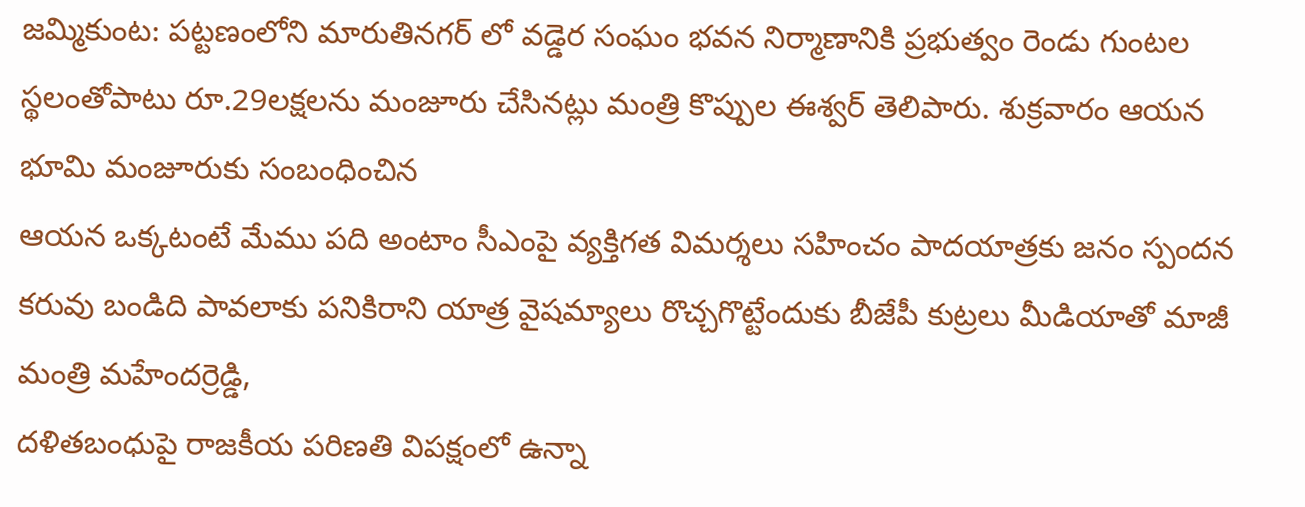జమ్మికుంట: పట్టణంలోని మారుతినగర్ లో వడ్డెర సంఘం భవన నిర్మాణానికి ప్రభుత్వం రెండు గుంటల స్థలంతోపాటు రూ.29లక్షలను మంజూరు చేసినట్లు మంత్రి కొప్పుల ఈశ్వర్ తెలిపారు. శుక్రవారం ఆయన భూమి మంజూరుకు సంబంధించిన
ఆయన ఒక్కటంటే మేము పది అంటాం సీఎంపై వ్యక్తిగత విమర్శలు సహించం పాదయాత్రకు జనం స్పందన కరువు బండిది పావలాకు పనికిరాని యాత్ర వైషమ్యాలు రొచ్చగొట్టేందుకు బీజేపీ కుట్రలు మీడియాతో మాజీ మంత్రి మహేందర్రెడ్డి,
దళితబంధుపై రాజకీయ పరిణతి విపక్షంలో ఉన్నా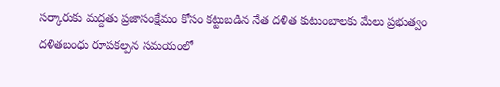సర్కారుకు మద్దతు ప్రజాసంక్షేమం కోసం కట్టుబడిన నేత దళిత కుటుంబాలకు మేలు ప్రభుత్వం దళితబంధు రూపకల్పన సమయంలో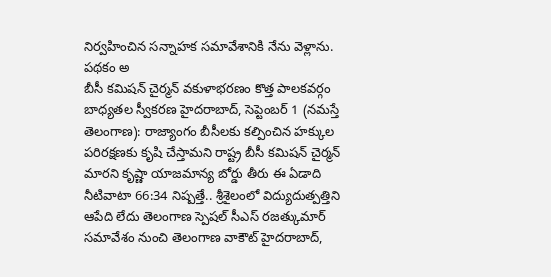నిర్వహించిన సన్నాహక సమావేశానికి నేను వెళ్లాను. పథకం అ
బీసీ కమిషన్ చైర్మన్ వకుళాభరణం కొత్త పాలకవర్గం బాధ్యతల స్వీకరణ హైదరాబాద్, సెప్టెంబర్ 1 (నమస్తే తెలంగాణ): రాజ్యాంగం బీసీలకు కల్పించిన హక్కుల పరిరక్షణకు కృషి చేస్తామని రాష్ట్ర బీసీ కమిషన్ చైర్మన్
మారని కృష్ణా యాజమాన్య బోర్డు తీరు ఈ ఏడాది నీటివాటా 66:34 నిష్పత్తే.. శ్రీశైలంలో విద్యుదుత్పత్తిని ఆపేది లేదు తెలంగాణ స్పెషల్ సీఎస్ రజత్కుమార్ సమావేశం నుంచి తెలంగాణ వాకౌట్ హైదరాబాద్,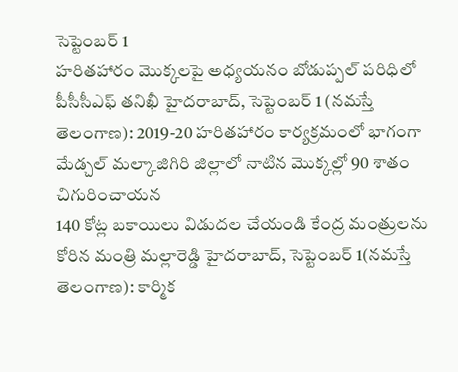సెప్టెంబర్ 1
హరితహారం మొక్కలపై అధ్యయనం బోడుప్పల్ పరిధిలో పీసీసీఎఫ్ తనిఖీ హైదరాబాద్, సెప్టెంబర్ 1 (నమస్తే తెలంగాణ): 2019-20 హరితహారం కార్యక్రమంలో భాగంగా మేడ్చల్ మల్కాజిగిరి జిల్లాలో నాటిన మొక్కల్లో 90 శాతం చిగురించాయన
140 కోట్ల బకాయిలు విడుదల చేయండి కేంద్ర మంత్రులను కోరిన మంత్రి మల్లారెడ్డి హైదరాబాద్, సెప్టెంబర్ 1(నమస్తే తెలంగాణ): కార్మిక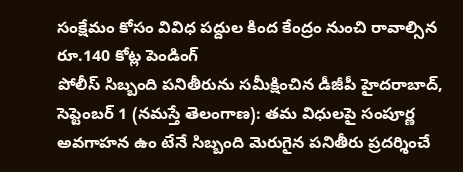సంక్షేమం కోసం వివిధ పద్దుల కింద కేంద్రం నుంచి రావాల్సిన రూ.140 కోట్ల పెండింగ్
పోలీస్ సిబ్బంది పనితీరును సమీక్షించిన డీజీపీ హైదరాబాద్, సెప్టెంబర్ 1 (నమస్తే తెలంగాణ): తమ విధులపై సంపూర్ణ అవగాహన ఉం టేనే సిబ్బంది మెరుగైన పనితీరు ప్రదర్శించే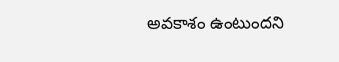అవకాశం ఉంటుందని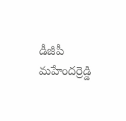డీజీపీ మహేందర్రెడ్డి